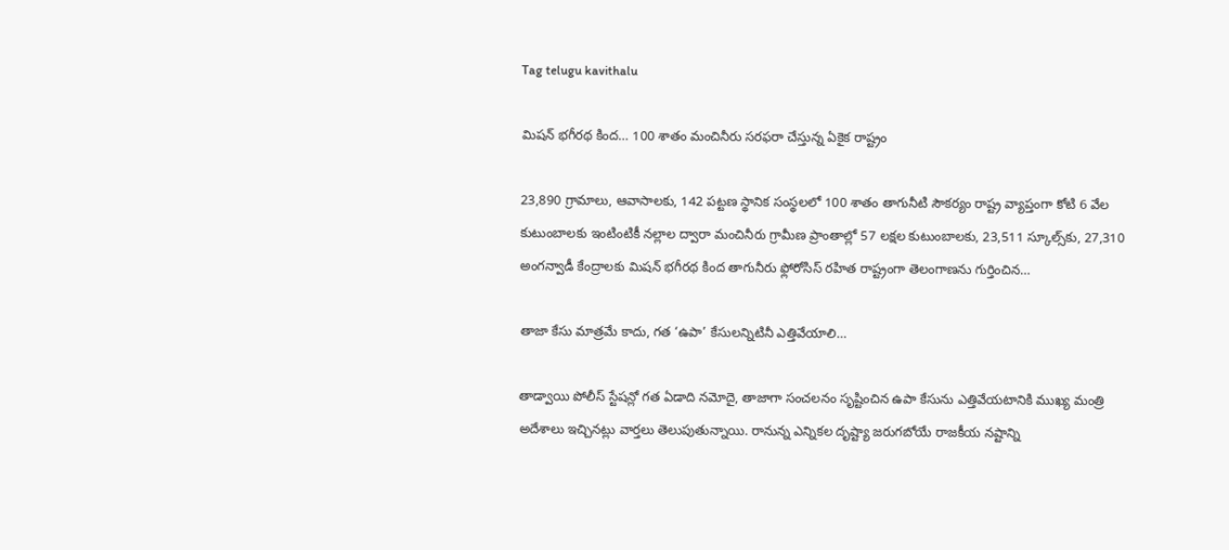Tag telugu kavithalu

మిషన్‌ ‌భగీరథ కింద… 100 శాతం మంచినీరు సరఫరా చేస్తున్న ఏకైక రాష్ట్రం

23,890 గ్రామాలు, ఆవాసాలకు, 142 పట్టణ స్థానిక సంస్థలలో 100 శాతం తాగునీటి సౌకర్యం రాష్ట్ర వ్యాప్తంగా కోటి 6 వేల కుటుంబాలకు ఇంటింటికీ నల్లాల ద్వారా మంచినీరు గ్రామీణ ప్రాంతాల్లో 57 లక్షల కుటుంబాలకు, 23,511 స్కూల్స్‌కు, 27,310 అంగన్వాడీ కేంద్రాలకు మిషన్‌ ‌భగీరథ కింద తాగునీరు ఫ్లోరోసిస్‌ ‌రహిత రాష్ట్రంగా తెలంగాణను గుర్తించిన…

తాజా కేసు మాత్రమే కాదు, గత ‘ఉపా’ కేసులన్నిటినీ ఎత్తివేయాలి…

తాడ్వాయి పోలీస్‌ ‌స్టేషన్లో గత ఏడాది నమోదై, తాజాగా సంచలనం సృష్టించిన ఉపా కేసును ఎత్తివేయటానికి ముఖ్య మంత్రి అదేశాలు ఇచ్చినట్లు వార్తలు తెలుపుతున్నాయి. రానున్న ఎన్నికల దృష్ట్యా జరుగబోయే రాజకీయ నష్టాన్ని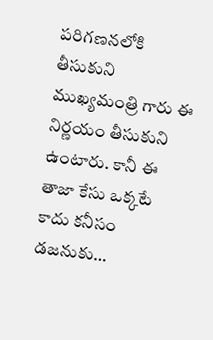పరిగణనలోకి తీసుకుని ముఖ్యమంత్రి గారు ఈ నిర్ణయం తీసుకుని ఉంటారు. కానీ ఈ తాజా కేసు ఒక్కటే కాదు కనీసం డజనుకు…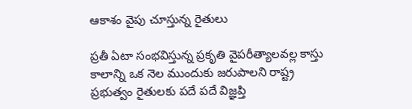ఆకాశం వైపు చూస్తున్న రైతులు

ప్రతీ ఏటా సంభవిస్తున్న ప్రకృతి వైపరీత్యాలవల్ల కాస్తు కాలాన్ని ఒక నెల ముందుకు జరుపాలని రాష్ట్ర ప్రభుత్వం రైతులకు పదే పదే విజ్ఞప్తి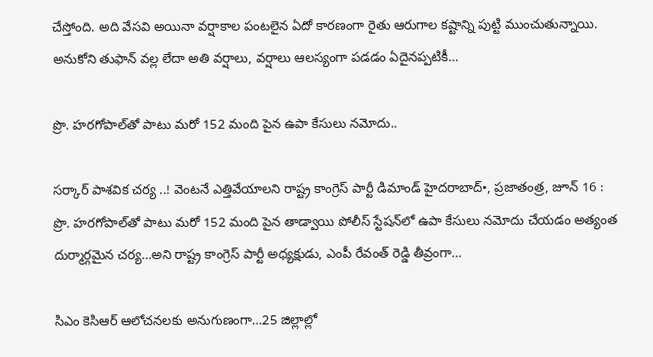చేస్తోంది. అది వేసవి అయినా వర్షాకాల పంటలైన ఏదో కారణంగా రైతు ఆరుగాల కష్టాన్ని పుట్టి ముంచుతున్నాయి. అనుకోని తుఫాన్‌ ‌వల్ల లేదా అతి వర్షాలు, వర్షాలు ఆలస్యంగా పడడం ఏదైనప్పటికీ…

ప్రొ. హరగోపాల్‌తో పాటు మరో 152 మంది పైన ఉపా కేసులు నమోదు..

సర్కార్‌ ‌పాశవిక చర్య ..! వెంటనే ఎత్తివేయాలని రాష్ట్ర కాంగ్రెస్‌ ‌పార్టీ డిమాండ్‌ ‌హైదరాబాద్‌•, ప్రజాతంత్ర, జూన్‌ 16 : ప్రొ. హరగోపాల్‌తో పాటు మరో 152 మంది పైన తాడ్వాయి పోలీస్‌ ‌స్టేషన్‌లో ఉపా కేసులు నమోదు చేయడం అత్యంత దుర్మార్గమైన చర్య…అని రాష్ట్ర కాంగ్రెస్‌ ‌పార్టీ అధ్యక్షుడు, ఎంపీ రేవంత్‌ ‌రెడ్డి తీవ్రంగా…

సిఎం కెసిఆర్‌ ఆలోచనలకు అనుగుణంగా…25 జిల్లాల్లో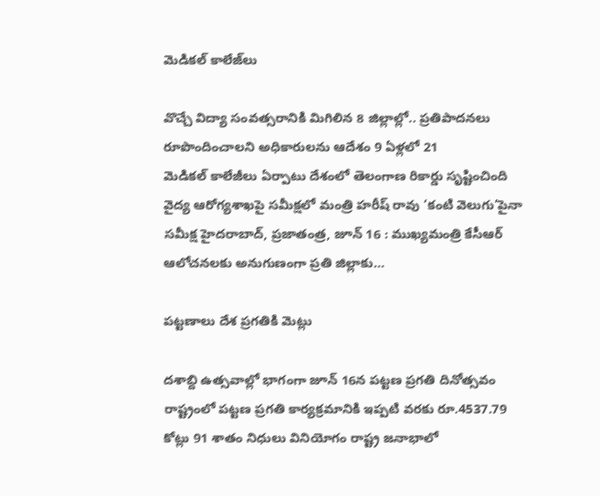మెడికల్‌ ‌కాలేజ్‌లు

వొచ్చే విద్యా సంవత్సరానికి మిగిలిన 8 జిల్లాల్లో.. ప్రతిపాదనలు రూపొందించాలని అధికారులను ఆదేశం 9 ఏళ్లలో 21 మెడికల్‌ ‌కాలేజీలు ఏర్పాటు దేశంలో తెలంగాణ రికార్డు సృష్టించింది వైద్య ఆరోగ్యశాఖపై సమీక్షలో మంత్రి హరీష్‌ ‌రావు ‘కంటి వెలుగు’పైనా సమీక్ష హైదరాబాద్‌, ప్రజాతంత్ర, జూన్‌ 16 : ముఖ్యమంత్రి కేసీఆర్‌ ఆలోచనలకు అనుగుణంగా ప్రతి జిల్లాకు…

పట్టణాలు దేశ ప్రగతికి మెట్లు

దశాబ్ది ఉత్సవాల్లో భాగంగా జూన్‌ 16న పట్టణ ప్రగతి దినోత్సవం రాష్ట్రంలో పట్టణ ప్రగతి కార్యక్రమానికి ఇప్పటి వరకు రూ.4537.79 కోట్లు 91 శాతం నిధులు వినియోగం రాష్ట్ర జనాభాలో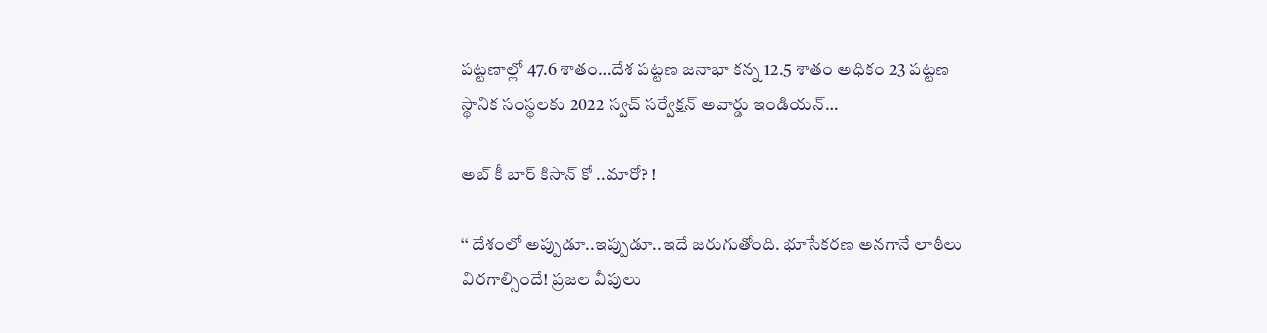పట్టణాల్లో 47.6 శాతం…దేశ పట్టణ జనాభా కన్న 12.5 శాతం అధికం 23 పట్టణ స్థానిక సంస్థలకు 2022 స్వచ్‌ ‌సర్వేక్షన్‌ అవార్డు ఇండియన్‌…

అబ్‌ ‌కీ బార్‌ ‌కిసాన్‌ ‌కో ..మారో? !

‘‘ దేశంలో అప్పుడూ..ఇప్పుడూ..ఇదే జరుగుతోంది. భూసేకరణ అనగానే లాఠీలు విరగాల్సిందే! ప్రజల వీపులు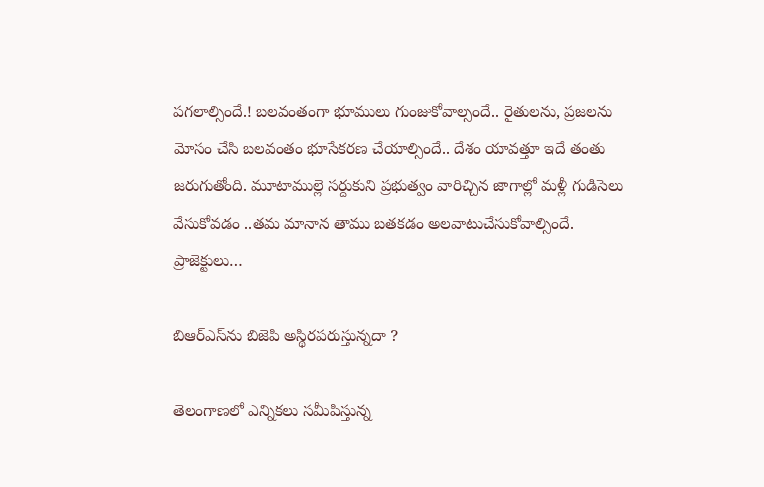పగలాల్సిందే.! బలవంతంగా భూములు గుంజుకోవాల్సందే.. రైతులను, ప్రజలను మోసం చేసి బలవంతం భూసేకరణ చేయాల్సిందే.. దేశం యావత్తూ ఇదే తంతు జరుగుతోంది. మూటాముల్లె సర్దుకుని ప్రభుత్వం వారిచ్చిన జాగాల్లో మళ్లీ గుడిసెలు వేసుకోవడం ..తమ మానాన తాము బతకడం అలవాటుచేసుకోవాల్సిందే. ప్రాజెక్టులు…

బిఆర్‌ఎస్‌ను బిజెపి అస్థిరపరుస్తున్నదా ?

తెలంగాణలో ఎన్నికలు సమీపిస్తున్న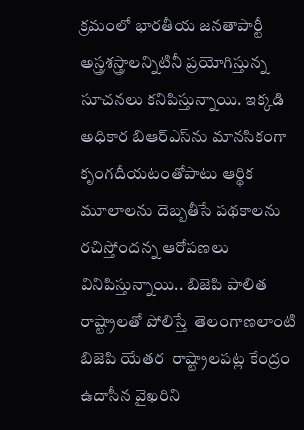క్రమంలో భారతీయ జనతాపార్టీ అస్త్రశస్త్రాలన్నిటినీ ప్రయోగిస్తున్న సూచనలు కనిపిస్తున్నాయి. ఇక్కడి అధికార బిఆర్‌ఎస్‌ను మానసికంగా కృంగదీయటంతోపాటు ఆర్థిక మూలాలను దెబ్బతీసే పథకాలను రచిస్తోందన్న ఆరోపణలు వినిపిస్తున్నాయి.. బిజెపి పాలిత రాష్ట్రాలతో పోలిస్తే  తెలంగాణలాంటి బిజెపి యేతర  రాష్ట్రాలపట్ల కేంద్రం ఉదాసీన వైఖరిని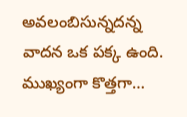అవలంబిసున్నదన్న  వాదన ఒక పక్క ఉంది. ముఖ్యంగా కొత్తగా…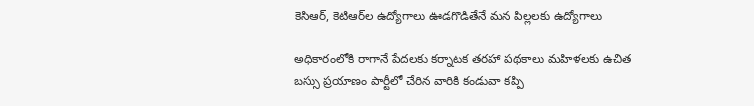కెసిఆర్‌, కెటిఆర్‌ల ఉద్యోగాలు ఊడగొడితేనే మన పిల్లలకు ఉద్యోగాలు

అధికారంలోకి రాగానే పేదలకు కర్నాటక తరహా పథకాలు మహిళలకు ఉచిత బస్సు ప్రయాణం పార్టీలో చేరిన వారికి కండువా కప్పి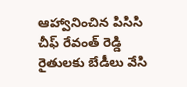ఆహ్వానించిన పిసిసి చీఫ్‌ ‌రేవంత్‌ ‌రెడ్డి రైతులకు బేడీలు వేసి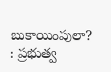బుకాయింపులా? : ప్రభుత్వ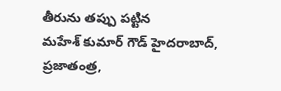తీరును తప్పు పట్టిన మహేశ్‌ ‌కుమార్‌ ‌గౌడ్‌ హైదరాబాద్‌, ప్రజాతంత్ర,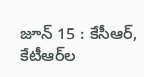జూన్‌ 15 : కేసీఆర్‌, కేటీఆర్‌ల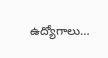ఉద్యోగాలు…